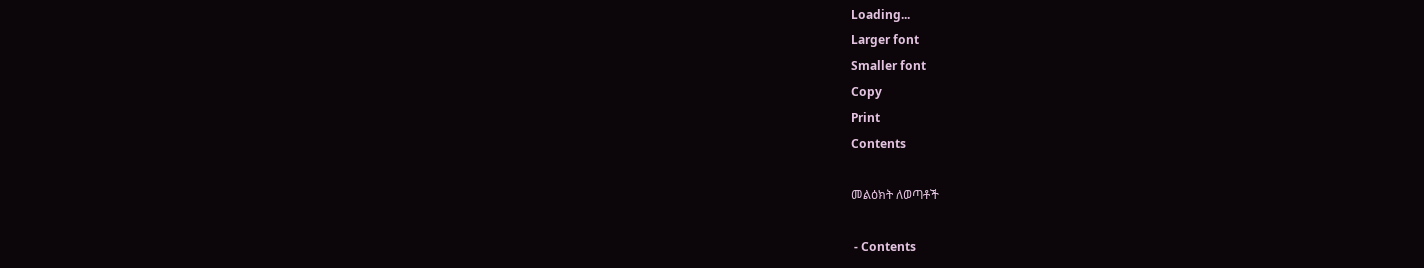Loading...
Larger font
Smaller font
Copy
Print
Contents

መልዕክት ለወጣቶች

 - Contents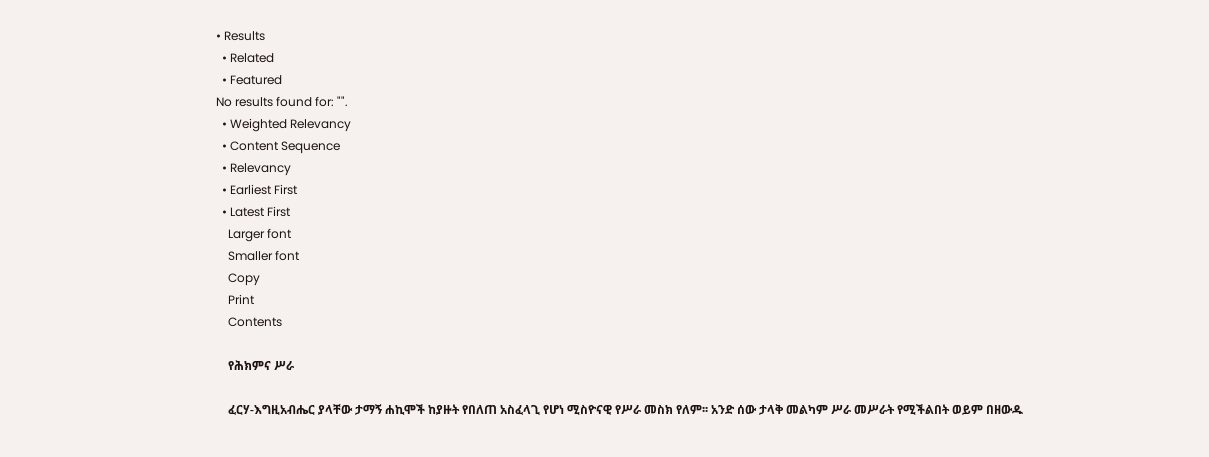• Results
  • Related
  • Featured
No results found for: "".
  • Weighted Relevancy
  • Content Sequence
  • Relevancy
  • Earliest First
  • Latest First
    Larger font
    Smaller font
    Copy
    Print
    Contents

    የሕክምና ሥራ

    ፈርሃ-እግዚአብሔር ያላቸው ታማኝ ሐኪሞች ከያዙት የበለጠ አስፈላጊ የሆነ ሚስዮናዊ የሥራ መስክ የለም፡፡ አንድ ሰው ታላቅ መልካም ሥራ መሥራት የሚችልበት ወይም በዘውዱ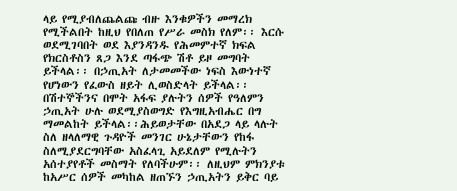ላይ የሚያብለጨልጩ ብዙ እንቁዎችን መማረክ የሚችልበት ከዚህ የበለጠ የሥራ መስክ የለም፡፡ እርሱ ወደሚገባበት ወደ እያንዳንዱ የሕመምተኛ ክፍል የክርስቶስን ጸጋ እንደ ጣፋጭ ሽቶ ይዞ መግባት ይችላል፡፡ በኃጢአት ለታመመችው ነፍስ እውነተኛ የሆነውን የፈውስ ዘይት ሊወስድላት ይችላል፡፡ በሽተኞችንና በሞት አፋፍ ያሉትን ሰዎች የዓለምን ኃጢአት ሁሉ ወደሚያስወግድ የእግዚአብሔር በግ ማመልከት ይችላል፡፡ሕይወታቸው በአደጋ ላይ ላሉት ስለ ዘላለማዊ ጉዳዮች መንገር ሁኔታቸውን የከፋ ስለሚያደርግባቸው አስፈላጊ አይደለም የሚሉትን አሰተያየቶች መስማት የለባችሁም፡፡ ለዚህም ምክንያቱ ከአሥር ሰዎች መካከል ዘጠኙን ኃጢአትን ይቅር ባይ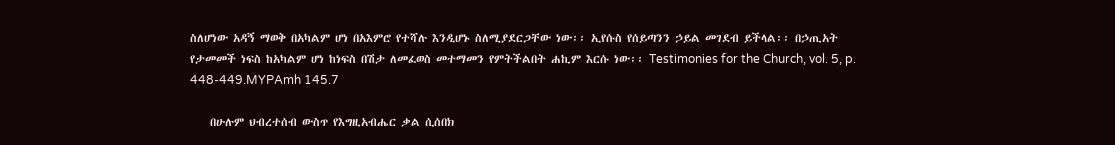ስለሆነው አዳኝ ማወቅ በአካልም ሆነ በአእምሮ የተሻሉ እንዲሆኑ ስለሚያደርጋቸው ነው፡፡ ኢየሱስ የሰይጣንን ኃይል መገደብ ይችላል፡፡ በኃጢአት የታመመች ነፍስ ከአካልም ሆነ ከነፍስ በሽታ ለመፈወስ መተማመን የምትችልበት ሐኪም እርሱ ነው፡፡ Testimonies for the Church, vol. 5, p. 448-449.MYPAmh 145.7

    በሁሉም ህብረተሰብ ውስጥ የእግዚአብሔር ቃል ሲሰበክ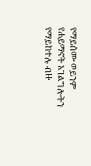የማይሰሙ ወይንም የሐይማኖት አገልግሎትን የማይከተሉ ብዙ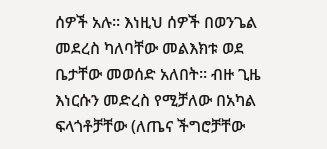ሰዎች አሉ፡፡ እነዚህ ሰዎች በወንጌል መደረስ ካለባቸው መልእክቱ ወደ ቤታቸው መወሰድ አለበት፡፡ ብዙ ጊዜ እነርሱን መድረስ የሚቻለው በአካል ፍላጎቶቻቸው (ለጤና ችግሮቻቸው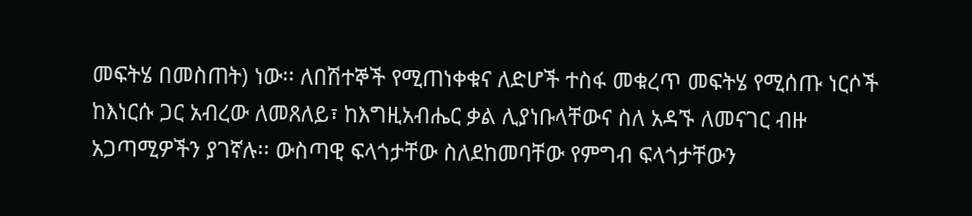መፍትሄ በመስጠት) ነው፡፡ ለበሽተኞች የሚጠነቀቁና ለድሆች ተስፋ መቁረጥ መፍትሄ የሚሰጡ ነርሶች ከእነርሱ ጋር አብረው ለመጸለይ፣ ከእግዚአብሔር ቃል ሊያነቡላቸውና ስለ አዳኙ ለመናገር ብዙ አጋጣሚዎችን ያገኛሉ፡፡ ውስጣዊ ፍላጎታቸው ስለደከመባቸው የምግብ ፍላጎታቸውን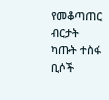የመቆጣጠር ብርታት ካጡት ተስፋ ቢሶች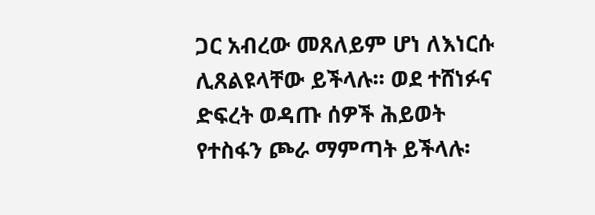ጋር አብረው መጸለይም ሆነ ለእነርሱ ሊጸልዩላቸው ይችላሉ፡፡ ወደ ተሸነፉና ድፍረት ወዳጡ ሰዎች ሕይወት የተስፋን ጮራ ማምጣት ይችላሉ፡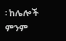፡ ከሌሎች ምንም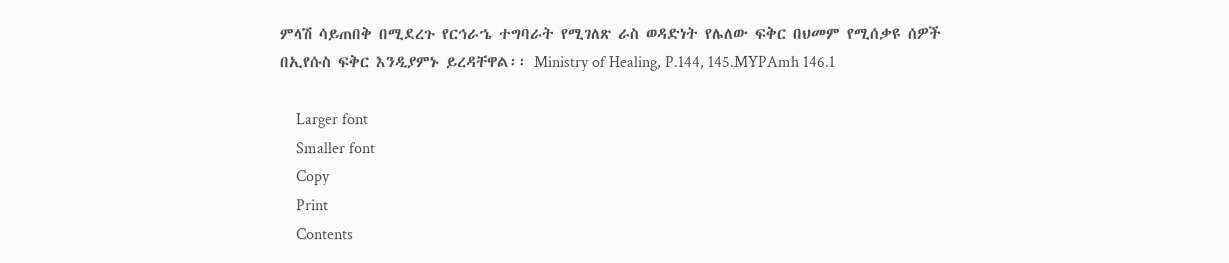ምላሽ ሳይጠበቅ በሚደረጉ የርኅራኄ ተግባራት የሚገለጽ ራስ ወዳድነት የሌለው ፍቅር በህመም የሚሰቃዩ ሰዎች በኢየሱስ ፍቅር እንዲያምኑ ይረዳቸዋል፡፡ Ministry of Healing, P.144, 145.MYPAmh 146.1

    Larger font
    Smaller font
    Copy
    Print
    Contents